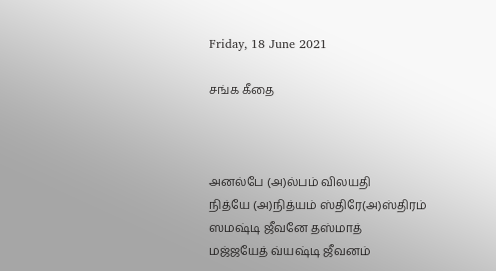Friday, 18 June 2021

சங்க கீதை



அனல்பே (அ)ல்பம் விலயதி
நித்யே (அ)நித்யம் ஸ்திரே(அ)ஸ்திரம்
ஸமஷ்டி ஜீவனே தஸ்மாத்
மஜ்ஜயேத் வ்யஷ்டி ஜீவனம்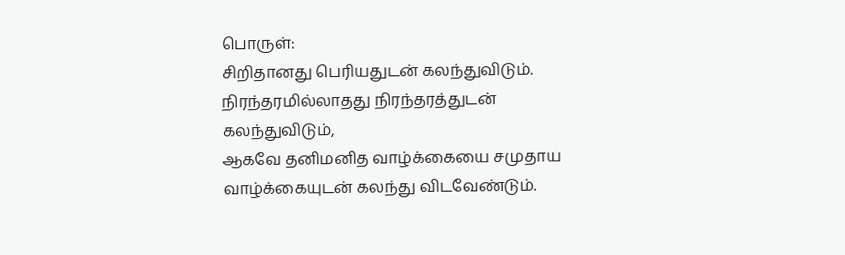பொருள்:
சிறிதானது பெரியதுடன் கலந்துவிடும்.
நிரந்தரமில்லாதது நிரந்தரத்துடன் கலந்துவிடும்,
ஆகவே தனிமனித வாழ்க்கையை சமுதாய
வாழ்க்கையுடன் கலந்து விடவேண்டும்.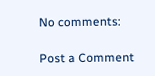No comments:

Post a Comment